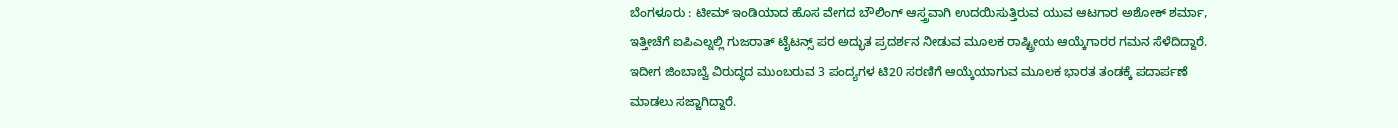ಬೆಂಗಳೂರು : ಟೀಮ್ ಇಂಡಿಯಾದ ಹೊಸ ವೇಗದ ಬೌಲಿಂಗ್ ಆಸ್ತ್ರವಾಗಿ ಉದಯಿಸುತ್ತಿರುವ ಯುವ ಆಟಗಾರ ಅಶೋಕ್ ಶರ್ಮಾ, ಇತ್ತೀಚೆಗೆ ಐಪಿಎಲ್ನಲ್ಲಿ ಗುಜರಾತ್ ಟೈಟನ್ಸ್ ಪರ ಅದ್ಭುತ ಪ್ರದರ್ಶನ ನೀಡುವ ಮೂಲಕ ರಾಷ್ಟ್ರೀಯ ಆಯ್ಕೆಗಾರರ ಗಮನ ಸೆಳೆದಿದ್ದಾರೆ. ಇದೀಗ ಜಿಂಬಾಬ್ವೆ ವಿರುದ್ಧದ ಮುಂಬರುವ 3 ಪಂದ್ಯಗಳ ಟಿ20 ಸರಣಿಗೆ ಆಯ್ಕೆಯಾಗುವ ಮೂಲಕ ಭಾರತ ತಂಡಕ್ಕೆ ಪದಾರ್ಪಣೆ ಮಾಡಲು ಸಜ್ಜಾಗಿದ್ದಾರೆ.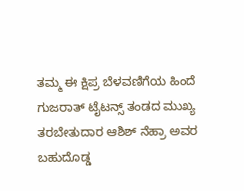ತಮ್ಮ ಈ ಕ್ಷಿಪ್ರ ಬೆಳವಣಿಗೆಯ ಹಿಂದೆ ಗುಜರಾತ್ ಟೈಟನ್ಸ್ ತಂಡದ ಮುಖ್ಯ ತರಬೇತುದಾರ ಆಶಿಶ್ ನೆಹ್ರಾ ಅವರ ಬಹುದೊಡ್ಡ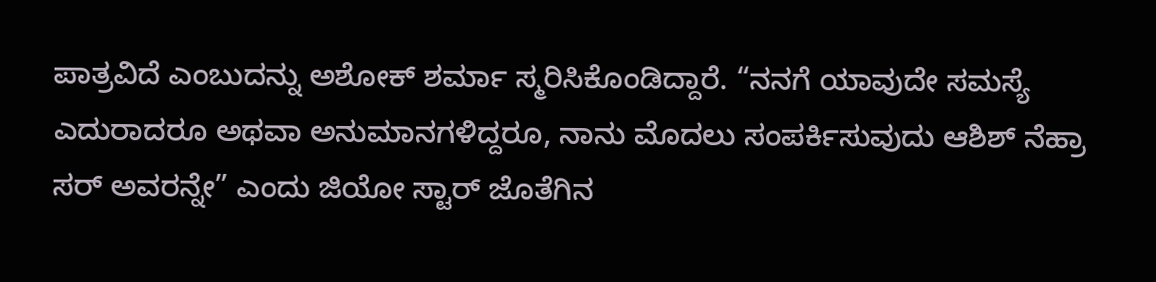ಪಾತ್ರವಿದೆ ಎಂಬುದನ್ನು ಅಶೋಕ್ ಶರ್ಮಾ ಸ್ಮರಿಸಿಕೊಂಡಿದ್ದಾರೆ. “ನನಗೆ ಯಾವುದೇ ಸಮಸ್ಯೆ ಎದುರಾದರೂ ಅಥವಾ ಅನುಮಾನಗಳಿದ್ದರೂ, ನಾನು ಮೊದಲು ಸಂಪರ್ಕಿಸುವುದು ಆಶಿಶ್ ನೆಹ್ರಾ ಸರ್ ಅವರನ್ನೇ” ಎಂದು ಜಿಯೋ ಸ್ಟಾರ್ ಜೊತೆಗಿನ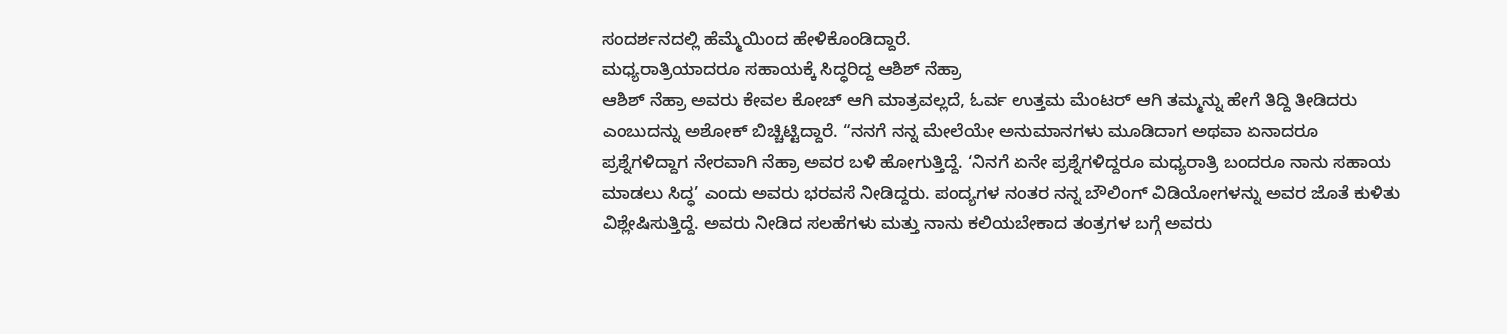ಸಂದರ್ಶನದಲ್ಲಿ ಹೆಮ್ಮೆಯಿಂದ ಹೇಳಿಕೊಂಡಿದ್ದಾರೆ.
ಮಧ್ಯರಾತ್ರಿಯಾದರೂ ಸಹಾಯಕ್ಕೆ ಸಿದ್ಧರಿದ್ದ ಆಶಿಶ್ ನೆಹ್ರಾ
ಆಶಿಶ್ ನೆಹ್ರಾ ಅವರು ಕೇವಲ ಕೋಚ್ ಆಗಿ ಮಾತ್ರವಲ್ಲದೆ, ಓರ್ವ ಉತ್ತಮ ಮೆಂಟರ್ ಆಗಿ ತಮ್ಮನ್ನು ಹೇಗೆ ತಿದ್ದಿ ತೀಡಿದರು ಎಂಬುದನ್ನು ಅಶೋಕ್ ಬಿಚ್ಚಿಟ್ಟಿದ್ದಾರೆ. “ನನಗೆ ನನ್ನ ಮೇಲೆಯೇ ಅನುಮಾನಗಳು ಮೂಡಿದಾಗ ಅಥವಾ ಏನಾದರೂ ಪ್ರಶ್ನೆಗಳಿದ್ದಾಗ ನೇರವಾಗಿ ನೆಹ್ರಾ ಅವರ ಬಳಿ ಹೋಗುತ್ತಿದ್ದೆ. ‘ನಿನಗೆ ಏನೇ ಪ್ರಶ್ನೆಗಳಿದ್ದರೂ ಮಧ್ಯರಾತ್ರಿ ಬಂದರೂ ನಾನು ಸಹಾಯ ಮಾಡಲು ಸಿದ್ಧ’ ಎಂದು ಅವರು ಭರವಸೆ ನೀಡಿದ್ದರು. ಪಂದ್ಯಗಳ ನಂತರ ನನ್ನ ಬೌಲಿಂಗ್ ವಿಡಿಯೋಗಳನ್ನು ಅವರ ಜೊತೆ ಕುಳಿತು ವಿಶ್ಲೇಷಿಸುತ್ತಿದ್ದೆ. ಅವರು ನೀಡಿದ ಸಲಹೆಗಳು ಮತ್ತು ನಾನು ಕಲಿಯಬೇಕಾದ ತಂತ್ರಗಳ ಬಗ್ಗೆ ಅವರು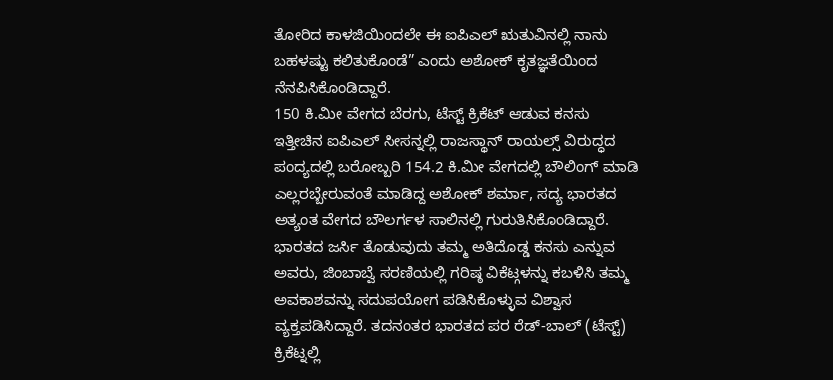ತೋರಿದ ಕಾಳಜಿಯಿಂದಲೇ ಈ ಐಪಿಎಲ್ ಋತುವಿನಲ್ಲಿ ನಾನು ಬಹಳಷ್ಟು ಕಲಿತುಕೊಂಡೆ” ಎಂದು ಅಶೋಕ್ ಕೃತಜ್ಞತೆಯಿಂದ ನೆನಪಿಸಿಕೊಂಡಿದ್ದಾರೆ.
150 ಕಿ.ಮೀ ವೇಗದ ಬೆರಗು, ಟೆಸ್ಟ್ ಕ್ರಿಕೆಟ್ ಆಡುವ ಕನಸು
ಇತ್ತೀಚಿನ ಐಪಿಎಲ್ ಸೀಸನ್ನಲ್ಲಿ ರಾಜಸ್ಥಾನ್ ರಾಯಲ್ಸ್ ವಿರುದ್ಧದ ಪಂದ್ಯದಲ್ಲಿ ಬರೋಬ್ಬರಿ 154.2 ಕಿ.ಮೀ ವೇಗದಲ್ಲಿ ಬೌಲಿಂಗ್ ಮಾಡಿ ಎಲ್ಲರಬ್ಬೇರುವಂತೆ ಮಾಡಿದ್ದ ಅಶೋಕ್ ಶರ್ಮಾ, ಸದ್ಯ ಭಾರತದ ಅತ್ಯಂತ ವೇಗದ ಬೌಲರ್ಗಳ ಸಾಲಿನಲ್ಲಿ ಗುರುತಿಸಿಕೊಂಡಿದ್ದಾರೆ. ಭಾರತದ ಜರ್ಸಿ ತೊಡುವುದು ತಮ್ಮ ಅತಿದೊಡ್ಡ ಕನಸು ಎನ್ನುವ ಅವರು, ಜಿಂಬಾಬ್ವೆ ಸರಣಿಯಲ್ಲಿ ಗರಿಷ್ಠ ವಿಕೆಟ್ಗಳನ್ನು ಕಬಳಿಸಿ ತಮ್ಮ ಅವಕಾಶವನ್ನು ಸದುಪಯೋಗ ಪಡಿಸಿಕೊಳ್ಳುವ ವಿಶ್ವಾಸ ವ್ಯಕ್ತಪಡಿಸಿದ್ದಾರೆ. ತದನಂತರ ಭಾರತದ ಪರ ರೆಡ್-ಬಾಲ್ (ಟೆಸ್ಟ್) ಕ್ರಿಕೆಟ್ನಲ್ಲಿ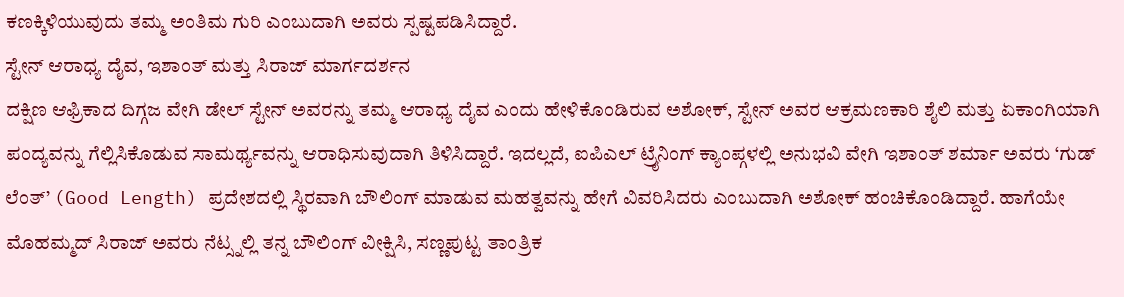ಕಣಕ್ಕಿಳಿಯುವುದು ತಮ್ಮ ಅಂತಿಮ ಗುರಿ ಎಂಬುದಾಗಿ ಅವರು ಸ್ಪಷ್ಟಪಡಿಸಿದ್ದಾರೆ.
ಸ್ಟೇನ್ ಆರಾಧ್ಯ ದೈವ, ಇಶಾಂತ್ ಮತ್ತು ಸಿರಾಜ್ ಮಾರ್ಗದರ್ಶನ
ದಕ್ಷಿಣ ಆಫ್ರಿಕಾದ ದಿಗ್ಗಜ ವೇಗಿ ಡೇಲ್ ಸ್ಟೇನ್ ಅವರನ್ನು ತಮ್ಮ ಆರಾಧ್ಯ ದೈವ ಎಂದು ಹೇಳಿಕೊಂಡಿರುವ ಅಶೋಕ್, ಸ್ಟೇನ್ ಅವರ ಆಕ್ರಮಣಕಾರಿ ಶೈಲಿ ಮತ್ತು ಏಕಾಂಗಿಯಾಗಿ ಪಂದ್ಯವನ್ನು ಗೆಲ್ಲಿಸಿಕೊಡುವ ಸಾಮರ್ಥ್ಯವನ್ನು ಆರಾಧಿಸುವುದಾಗಿ ತಿಳಿಸಿದ್ದಾರೆ. ಇದಲ್ಲದೆ, ಐಪಿಎಲ್ ಟ್ರೈನಿಂಗ್ ಕ್ಯಾಂಪ್ಗಳಲ್ಲಿ ಅನುಭವಿ ವೇಗಿ ಇಶಾಂತ್ ಶರ್ಮಾ ಅವರು ‘ಗುಡ್ ಲೆಂತ್’ (Good Length) ಪ್ರದೇಶದಲ್ಲಿ ಸ್ಥಿರವಾಗಿ ಬೌಲಿಂಗ್ ಮಾಡುವ ಮಹತ್ವವನ್ನು ಹೇಗೆ ವಿವರಿಸಿದರು ಎಂಬುದಾಗಿ ಅಶೋಕ್ ಹಂಚಿಕೊಂಡಿದ್ದಾರೆ. ಹಾಗೆಯೇ ಮೊಹಮ್ಮದ್ ಸಿರಾಜ್ ಅವರು ನೆಟ್ಸ್ನಲ್ಲಿ ತನ್ನ ಬೌಲಿಂಗ್ ವೀಕ್ಷಿಸಿ, ಸಣ್ಣಪುಟ್ಟ ತಾಂತ್ರಿಕ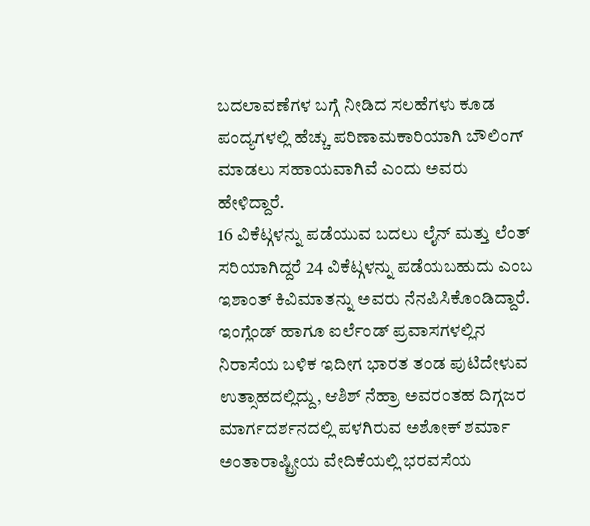ಬದಲಾವಣೆಗಳ ಬಗ್ಗೆ ನೀಡಿದ ಸಲಹೆಗಳು ಕೂಡ ಪಂದ್ಯಗಳಲ್ಲಿ ಹೆಚ್ಚು ಪರಿಣಾಮಕಾರಿಯಾಗಿ ಬೌಲಿಂಗ್ ಮಾಡಲು ಸಹಾಯವಾಗಿವೆ ಎಂದು ಅವರು ಹೇಳಿದ್ದಾರೆ.
16 ವಿಕೆಟ್ಗಳನ್ನು ಪಡೆಯುವ ಬದಲು ಲೈನ್ ಮತ್ತು ಲೆಂತ್ ಸರಿಯಾಗಿದ್ದರೆ 24 ವಿಕೆಟ್ಗಳನ್ನು ಪಡೆಯಬಹುದು ಎಂಬ ಇಶಾಂತ್ ಕಿವಿಮಾತನ್ನು ಅವರು ನೆನಪಿಸಿಕೊಂಡಿದ್ದಾರೆ. ಇಂಗ್ಲೆಂಡ್ ಹಾಗೂ ಐರ್ಲೆಂಡ್ ಪ್ರವಾಸಗಳಲ್ಲಿನ ನಿರಾಸೆಯ ಬಳಿಕ ಇದೀಗ ಭಾರತ ತಂಡ ಪುಟಿದೇಳುವ ಉತ್ಸಾಹದಲ್ಲಿದ್ದು, ಆಶಿಶ್ ನೆಹ್ರಾ ಅವರಂತಹ ದಿಗ್ಗಜರ ಮಾರ್ಗದರ್ಶನದಲ್ಲಿ ಪಳಗಿರುವ ಅಶೋಕ್ ಶರ್ಮಾ ಅಂತಾರಾಷ್ಟ್ರೀಯ ವೇದಿಕೆಯಲ್ಲಿ ಭರವಸೆಯ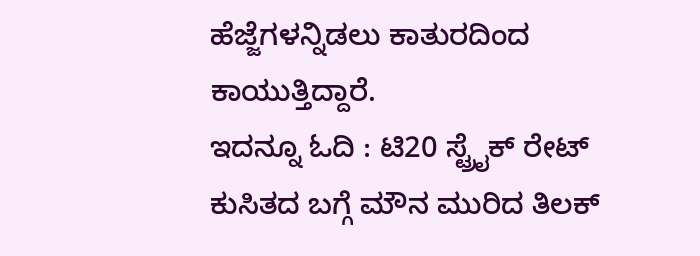ಹೆಜ್ಜೆಗಳನ್ನಿಡಲು ಕಾತುರದಿಂದ ಕಾಯುತ್ತಿದ್ದಾರೆ.
ಇದನ್ನೂ ಓದಿ : ಟಿ20 ಸ್ಟ್ರೈಕ್ ರೇಟ್ ಕುಸಿತದ ಬಗ್ಗೆ ಮೌನ ಮುರಿದ ತಿಲಕ್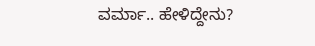ವರ್ಮಾ.. ಹೇಳಿದ್ದೇನು?